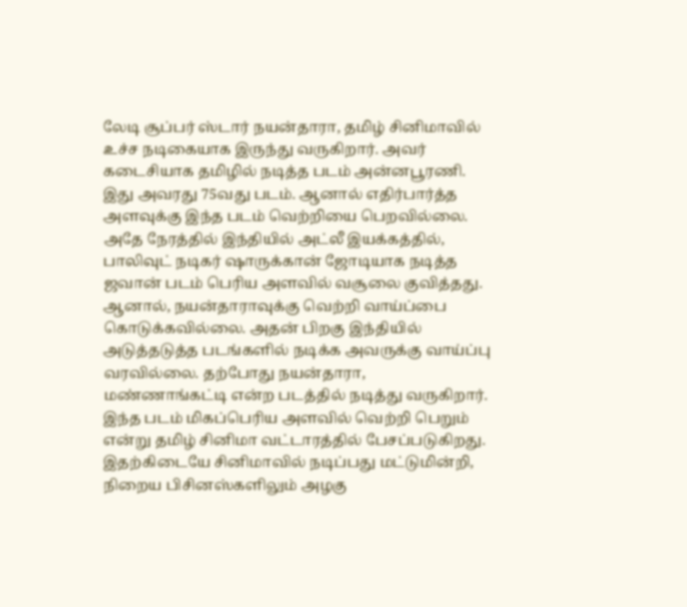லேடி சூப்பர் ஸ்டார் நயன்தாரா, தமிழ் சினிமாவில் உச்ச நடிகையாக இருந்து வருகிறார். அவர் கடைசியாக தமிழில் நடித்த படம் அன்னபூரணி. இது அவரது 75வது படம். ஆனால் எதிர்பார்த்த அளவுக்கு இந்த படம் வெற்றியை பெறவில்லை. அதே நேரத்தில் இந்தியில் அட்லீ இயக்கத்தில், பாலிவுட் நடிகர் ஷாருக்கான் ஜோடியாக நடித்த ஜவான் படம் பெரிய அளவில் வசூலை குவித்தது.
ஆனால், நயன்தாராவுக்கு வெற்றி வாய்ப்பை கொடுக்கவில்லை. அதன் பிறகு இந்தியில் அடுத்தடுத்த படங்களில் நடிக்க அவருக்கு வாய்ப்பு வரவில்லை. தற்போது நயன்தாரா, மண்ணாங்கட்டி என்ற படத்தில் நடித்து வருகிறார். இந்த படம் மிகப்பெரிய அளவில் வெற்றி பெறும் என்று தமிழ் சினிமா வட்டாரத்தில் பேசப்படுகிறது.
இதற்கிடையே சினிமாவில் நடிப்பது மட்டுமின்றி, நிறைய பிசினஸ்களிலும் அழகு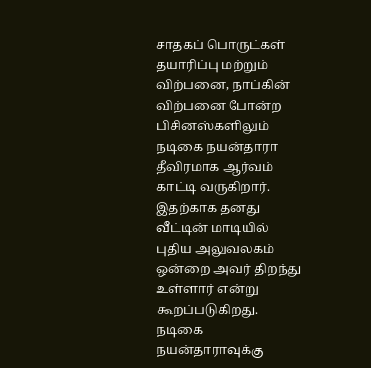சாதகப் பொருட்கள் தயாரிப்பு மற்றும் விற்பனை, நாப்கின் விற்பனை போன்ற பிசினஸ்களிலும் நடிகை நயன்தாரா தீவிரமாக ஆர்வம் காட்டி வருகிறார். இதற்காக தனது வீட்டின் மாடியில் புதிய அலுவலகம் ஒன்றை அவர் திறந்து உள்ளார் என்று கூறப்படுகிறது.
நடிகை நயன்தாராவுக்கு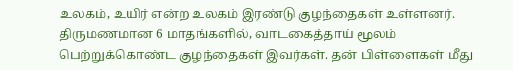உலகம், உயிர் என்ற உலகம் இரண்டு குழந்தைகள் உள்ளனர். திருமணமான 6 மாதங்களில், வாடகைத்தாய் மூலம் பெற்றுக்கொண்ட குழந்தைகள் இவர்கள். தன் பிள்ளைகள் மீது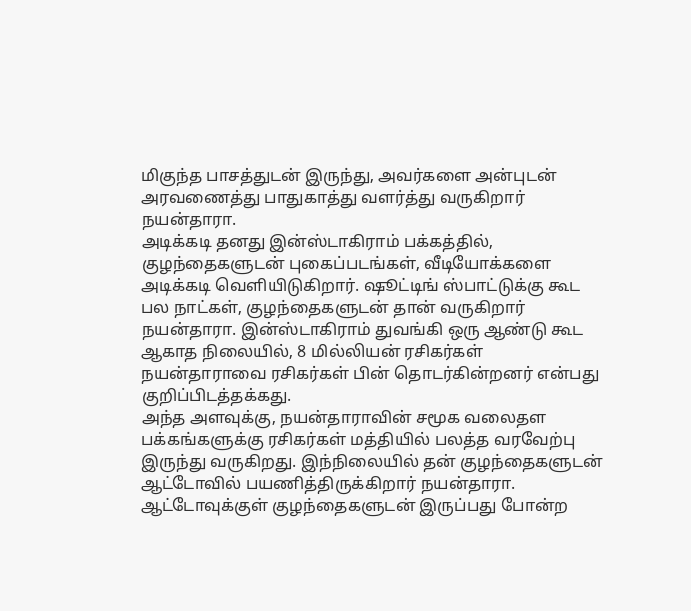மிகுந்த பாசத்துடன் இருந்து, அவர்களை அன்புடன் அரவணைத்து பாதுகாத்து வளர்த்து வருகிறார் நயன்தாரா.
அடிக்கடி தனது இன்ஸ்டாகிராம் பக்கத்தில், குழந்தைகளுடன் புகைப்படங்கள், வீடியோக்களை அடிக்கடி வெளியிடுகிறார். ஷூட்டிங் ஸ்பாட்டுக்கு கூட பல நாட்கள், குழந்தைகளுடன் தான் வருகிறார் நயன்தாரா. இன்ஸ்டாகிராம் துவங்கி ஒரு ஆண்டு கூட ஆகாத நிலையில், 8 மில்லியன் ரசிகர்கள் நயன்தாராவை ரசிகர்கள் பின் தொடர்கின்றனர் என்பது குறிப்பிடத்தக்கது.
அந்த அளவுக்கு, நயன்தாராவின் சமூக வலைதள பக்கங்களுக்கு ரசிகர்கள் மத்தியில் பலத்த வரவேற்பு இருந்து வருகிறது. இந்நிலையில் தன் குழந்தைகளுடன் ஆட்டோவில் பயணித்திருக்கிறார் நயன்தாரா. ஆட்டோவுக்குள் குழந்தைகளுடன் இருப்பது போன்ற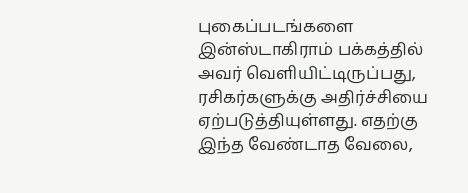புகைப்படங்களை இன்ஸ்டாகிராம் பக்கத்தில் அவர் வெளியிட்டிருப்பது, ரசிகர்களுக்கு அதிர்ச்சியை ஏற்படுத்தியுள்ளது. எதற்கு இந்த வேண்டாத வேலை,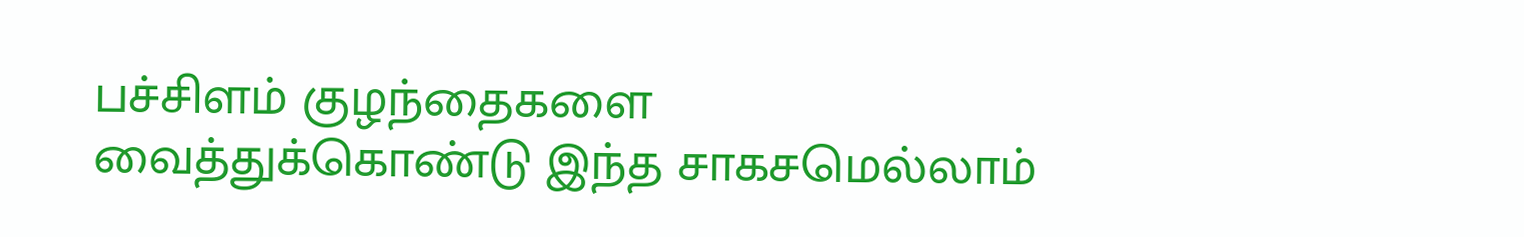பச்சிளம் குழந்தைகளை வைத்துக்கொண்டு இந்த சாகசமெல்லாம்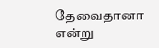தேவைதானா என்று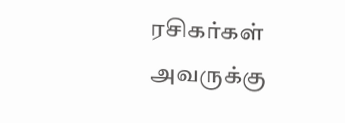ரசிகர்கள் அவருக்கு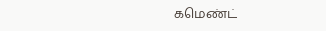கமெண்ட்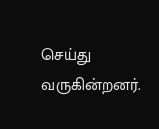செய்து வருகின்றனர்.